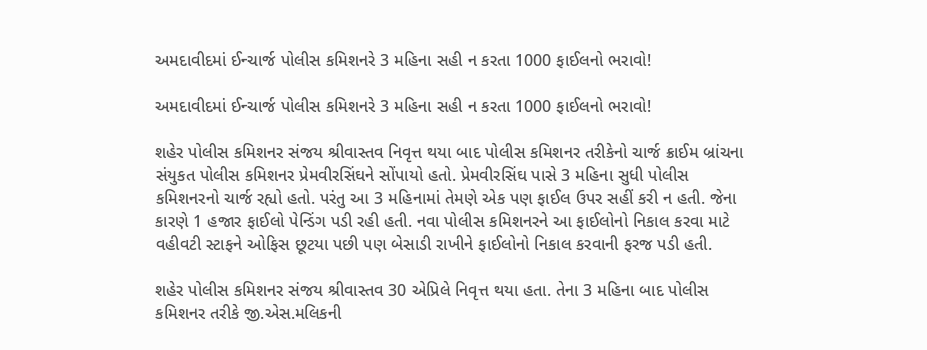અમદાવીદમાં ઈન્ચાર્જ પોલીસ કમિશનરે 3 મહિના સહી ન કરતા 1000 ફાઈલનો ભરાવો!

અમદાવીદમાં ઈન્ચાર્જ પોલીસ કમિશનરે 3 મહિના સહી ન કરતા 1000 ફાઈલનો ભરાવો!

શહેર પોલીસ કમિશનર સંજય શ્રીવાસ્તવ નિવૃત્ત થયા બાદ પોલીસ કમિશનર તરીકેનો ચાર્જ ક્રાઈમ બ્રાંચના સંયુકત પોલીસ કમિશનર પ્રેમવીરસિંઘને સોંપાયો હતો. પ્રેમવીરસિંઘ પાસે 3 મહિના સુધી પોલીસ કમિશનરનો ચાર્જ રહ્યો હતો. પરંતુ આ 3 મહિનામાં તેમણે એક પણ ફાઈલ ઉપર સહીં કરી ન હતી. જેના કારણે 1 હજાર ફાઈલો પેન્ડિંગ પડી રહી હતી. નવા પોલીસ કમિશનરને આ ફાઈલોનો નિકાલ કરવા માટે વહીવટી સ્ટાફને ઓફિસ છૂટયા પછી પણ બેસાડી રાખીને ફાઈલોનો નિકાલ કરવાની ફરજ પડી હતી.

શહેર પોલીસ કમિશનર સંજય શ્રીવાસ્તવ 30 એપ્રિલે નિવૃત્ત થયા હતા. તેના 3 મહિના બાદ પોલીસ કમિશનર તરીકે જી.એસ.મલિકની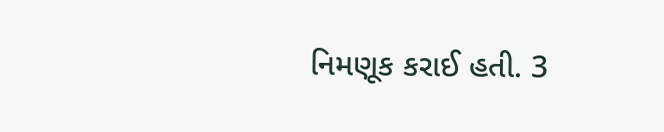નિમણૂક કરાઈ હતી. 3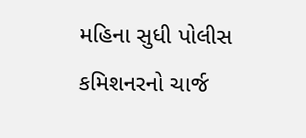મહિના સુધી પોલીસ કમિશનરનો ચાર્જ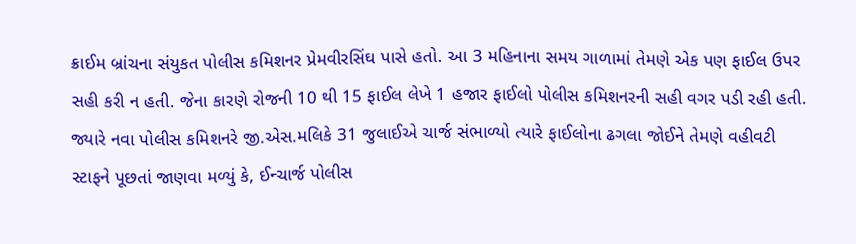ક્રાઈમ બ્રાંચના સંયુકત પોલીસ કમિશનર પ્રેમવીરસિંઘ પાસે હતો. આ 3 મહિનાના સમય ગાળામાં તેમણે એક પણ ફાઈલ ઉપર સહી કરી ન હતી. જેના કારણે રોજની 10 થી 15 ફાઈલ લેખે 1 હજાર ફાઈલો પોલીસ કમિશનરની સહી વગર પડી રહી હતી. જ્યારે નવા પોલીસ કમિશનરે જી.એસ.મલિકે 31 જુલાઈએ ચાર્જ સંભાળ્યો ત્યારે ફાઈલોના ઢગલા જોઈને તેમણે વહીવટી સ્ટાફને પૂછતાં જાણવા મળ્યું કે, ઈન્ચાર્જ પોલીસ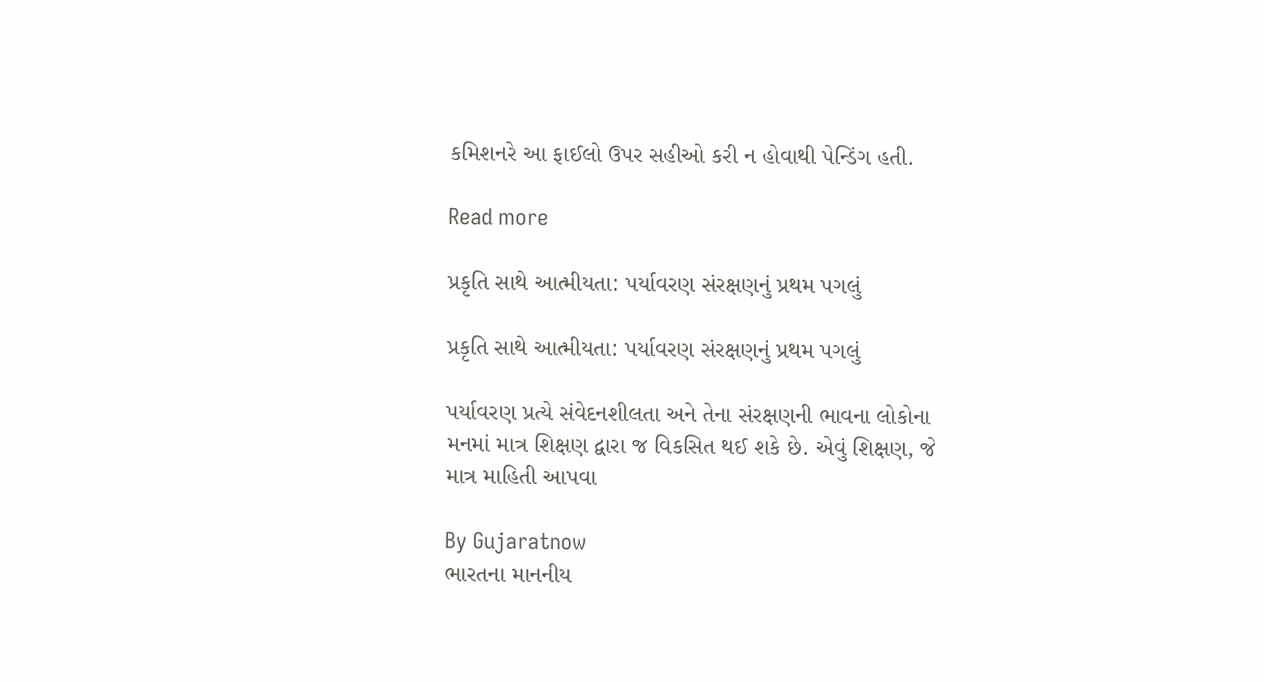કમિશનરે આ ફાઈલો ઉપર સહીઓ કરી ન હોવાથી પેન્ડિંગ હતી.

Read more

પ્રકૃતિ સાથે આત્મીયતા: પર્યાવરણ સંરક્ષણનું પ્રથમ પગલું

પ્રકૃતિ સાથે આત્મીયતા: પર્યાવરણ સંરક્ષણનું પ્રથમ પગલું

પર્યાવરણ પ્રત્યે સંવેદનશીલતા અને તેના સંરક્ષણની ભાવના લોકોના મનમાં માત્ર શિક્ષણ દ્વારા જ વિકસિત થઈ શકે છે. એવું શિક્ષણ, જે માત્ર માહિતી આપવા

By Gujaratnow
ભારતના માનનીય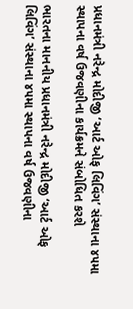પ્રધાનમંત્રી નરેન્દ્ર મોદીજી ‘આર્ટ ઓફ લિવિંગ’ સંસ્થાના ૪૫મા સ્થાપના વર્ષ ઉજવણીના કાર્યક્રમને સંબોધિત કરશે

ભારતના માનનીય પ્રધાનમંત્રી નરેન્દ્ર મોદીજી ‘આર્ટ ઓફ લિવિંગ’ સંસ્થાના ૪૫મા સ્થાપના વર્ષ ઉજવણીના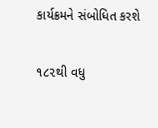કાર્યક્રમને સંબોધિત કરશે

૧૮૨થી વધુ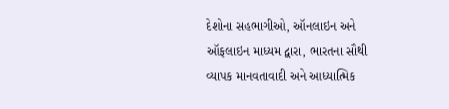દેશોના સહભાગીઓ, ઑનલાઇન અને ઑફલાઇન માધ્યમ દ્વારા, ભારતના સૌથી વ્યાપક માનવતાવાદી અને આધ્યાત્મિક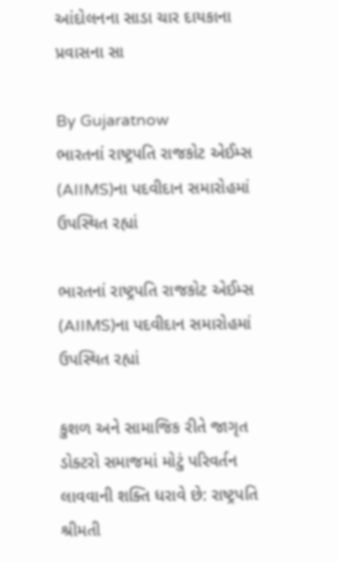આંદોલનના સાડા ચાર દાયકાના પ્રવાસના સા

By Gujaratnow
ભારતનાં રાષ્ટ્રપતિ રાજકોટ એઈમ્સ (AIIMS)ના પદવીદાન સમારોહમાં ઉપસ્થિત રહ્યાં

ભારતનાં રાષ્ટ્રપતિ રાજકોટ એઈમ્સ (AIIMS)ના પદવીદાન સમારોહમાં ઉપસ્થિત રહ્યાં

કુશળ અને સામાજિક રીતે જાગૃત ડોક્ટરો સમાજમાં મોટું પરિવર્તન લાવવાની શક્તિ ધરાવે છે: રાષ્ટ્રપતિ શ્રીમતી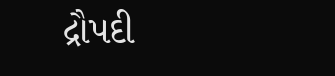દ્રૌપદી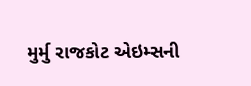મુર્મુ રાજકોટ એઇમ્સની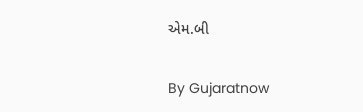એમ.બી

By Gujaratnow